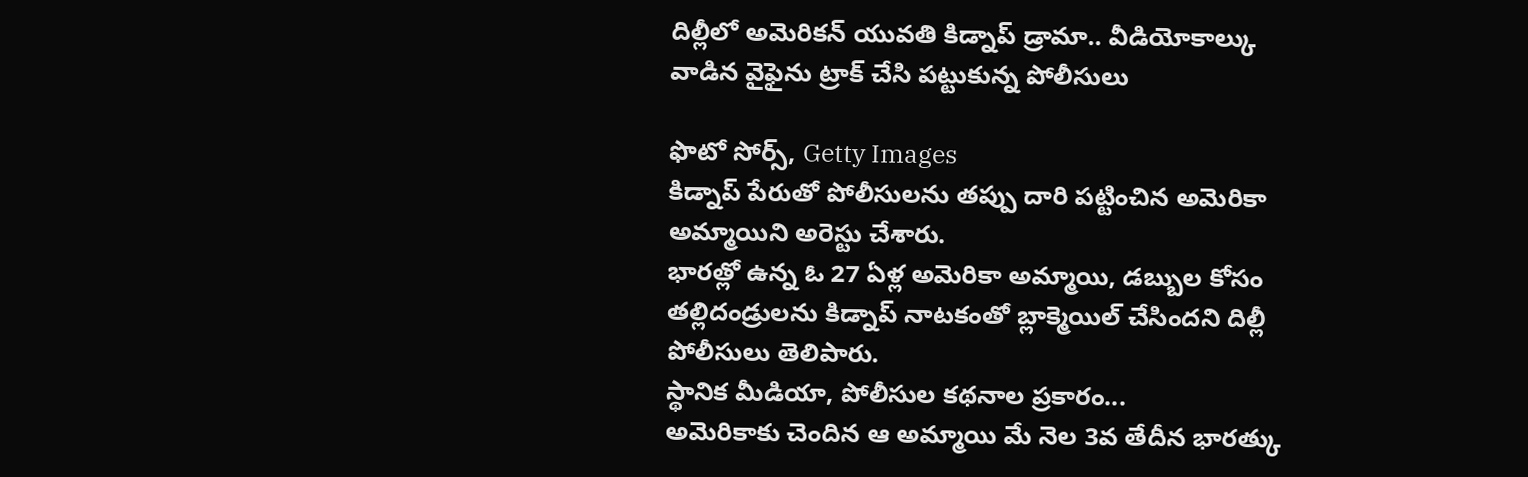దిల్లీలో అమెరికన్ యువతి కిడ్నాప్ డ్రామా.. వీడియోకాల్కు వాడిన వైఫైను ట్రాక్ చేసి పట్టుకున్న పోలీసులు

ఫొటో సోర్స్, Getty Images
కిడ్నాప్ పేరుతో పోలీసులను తప్పు దారి పట్టించిన అమెరికా అమ్మాయిని అరెస్టు చేశారు.
భారత్లో ఉన్న ఓ 27 ఏళ్ల అమెరికా అమ్మాయి, డబ్బుల కోసం తల్లిదండ్రులను కిడ్నాప్ నాటకంతో బ్లాక్మెయిల్ చేసిందని దిల్లీ పోలీసులు తెలిపారు.
స్థానిక మీడియా, పోలీసుల కథనాల ప్రకారం...
అమెరికాకు చెందిన ఆ అమ్మాయి మే నెల 3వ తేదీన భారత్కు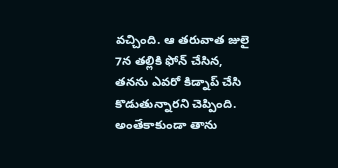వచ్చింది. ఆ తరువాత జులై 7న తల్లికి ఫోన్ చేసిన, తనను ఎవరో కిడ్నాప్ చేసి కొడుతున్నారని చెప్పింది.
అంతేకాకుండా తాను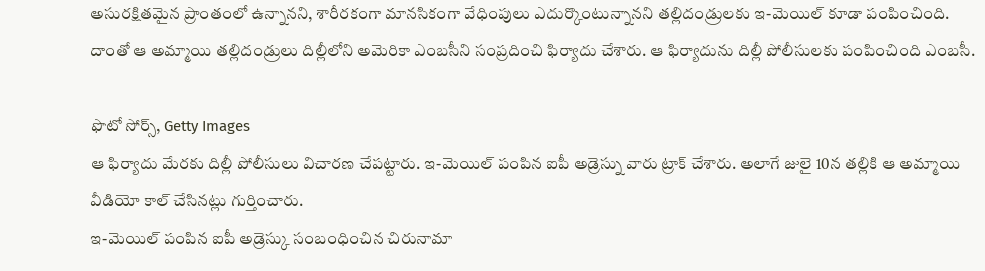అసురక్షితమైన ప్రాంతంలో ఉన్నానని, శారీరకంగా మానసికంగా వేధింపులు ఎదుర్కొంటున్నానని తల్లిదండ్రులకు ఇ-మెయిల్ కూడా పంపించింది.
దాంతో ఆ అమ్మాయి తల్లిదండ్రులు దిల్లీలోని అమెరికా ఎంబసీని సంప్రదించి ఫిర్యాదు చేశారు. ఆ ఫిర్యాదును దిల్లీ పోలీసులకు పంపించింది ఎంబసీ.

ఫొటో సోర్స్, Getty Images
ఆ ఫిర్యాదు మేరకు దిల్లీ పోలీసులు విచారణ చేపట్టారు. ఇ-మెయిల్ పంపిన ఐపీ అడ్రెస్ను వారు ట్రాక్ చేశారు. అలాగే జులై 10న తల్లికి ఆ అమ్మాయి వీడియో కాల్ చేసినట్లు గుర్తించారు.
ఇ-మెయిల్ పంపిన ఐపీ అడ్రెస్కు సంబంధించిన చిరునామా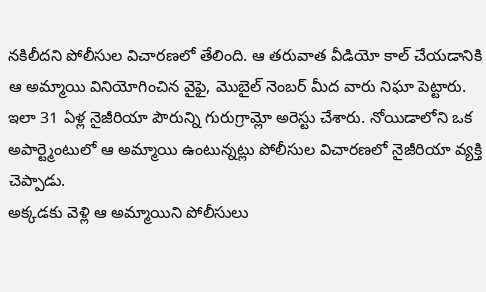నకిలీదని పోలీసుల విచారణలో తేలింది. ఆ తరువాత వీడియో కాల్ చేయడానికి ఆ అమ్మాయి వినియోగించిన వైఫై, మొబైల్ నెంబర్ మీద వారు నిఘా పెట్టారు.
ఇలా 31 ఏళ్ల నైజీరియా పౌరున్ని గురుగ్రామ్లో అరెస్టు చేశారు. నోయిడాలోని ఒక అపార్ట్మెంటులో ఆ అమ్మాయి ఉంటున్నట్లు పోలీసుల విచారణలో నైజీరియా వ్యక్తి చెప్పాడు.
అక్కడకు వెళ్లి ఆ అమ్మాయిని పోలీసులు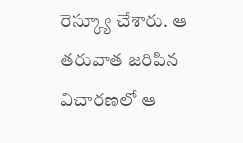రెస్క్యూ చేశారు. ఆ తరువాత జరిపిన విచారణలో ఆ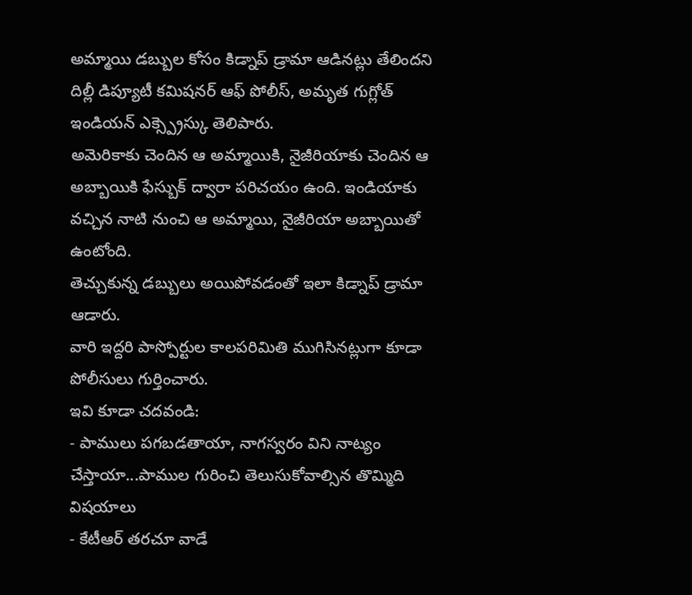అమ్మాయి డబ్బుల కోసం కిడ్నాప్ డ్రామా ఆడినట్లు తేలిందని దిల్లీ డిప్యూటీ కమిషనర్ ఆఫ్ పోలీస్, అమృత గుగ్లోత్ ఇండియన్ ఎక్స్ప్రెస్కు తెలిపారు.
అమెరికాకు చెందిన ఆ అమ్మాయికి, నైజీరియాకు చెందిన ఆ అబ్బాయికి ఫేస్బుక్ ద్వారా పరిచయం ఉంది. ఇండియాకు వచ్చిన నాటి నుంచి ఆ అమ్మాయి, నైజీరియా అబ్బాయితో ఉంటోంది.
తెచ్చుకున్న డబ్బులు అయిపోవడంతో ఇలా కిడ్నాప్ డ్రామా ఆడారు.
వారి ఇద్దరి పాస్పోర్టుల కాలపరిమితి ముగిసినట్లుగా కూడా పోలీసులు గుర్తించారు.
ఇవి కూడా చదవండి:
- పాములు పగబడతాయా, నాగస్వరం విని నాట్యం చేస్తాయా...పాముల గురించి తెలుసుకోవాల్సిన తొమ్మిది విషయాలు
- కేటీఆర్ తరచూ వాడే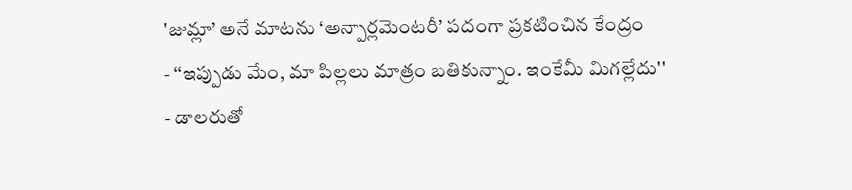'జుమ్లా’ అనే మాటను ‘అన్పార్లమెంటరీ’ పదంగా ప్రకటించిన కేంద్రం
- ‘‘ఇప్పుడు మేం, మా పిల్లలు మాత్రం బతికున్నాం. ఇంకేమీ మిగల్లేదు''
- డాలరుతో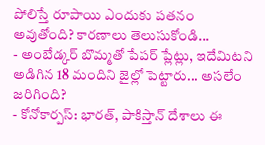పోలిస్తే రూపాయి ఎందుకు పతనం అవుతోంది? కారణాలు తెలుసుకోండి...
- అంబేడ్కర్ బొమ్మతో పేపర్ ప్లేట్లు, ఇదేమిటని అడిగిన 18 మందిని జైల్లో పెట్టారు... అసలేం జరిగింది?
- కోనోకార్పస్: భారత్, పాకిస్తాన్ దేశాలు ఈ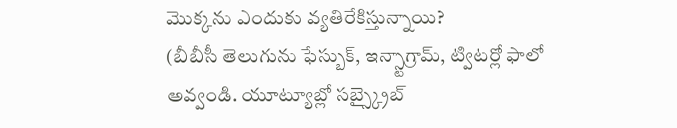మొక్కను ఎందుకు వ్యతిరేకిస్తున్నాయి?
(బీబీసీ తెలుగును ఫేస్బుక్, ఇన్స్టాగ్రామ్, ట్విటర్లో ఫాలో అవ్వండి. యూట్యూబ్లో సబ్స్క్రైబ్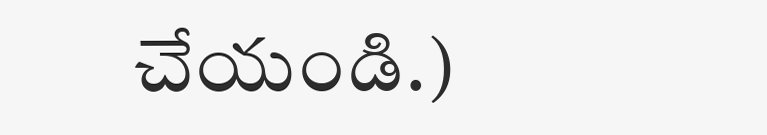చేయండి.)